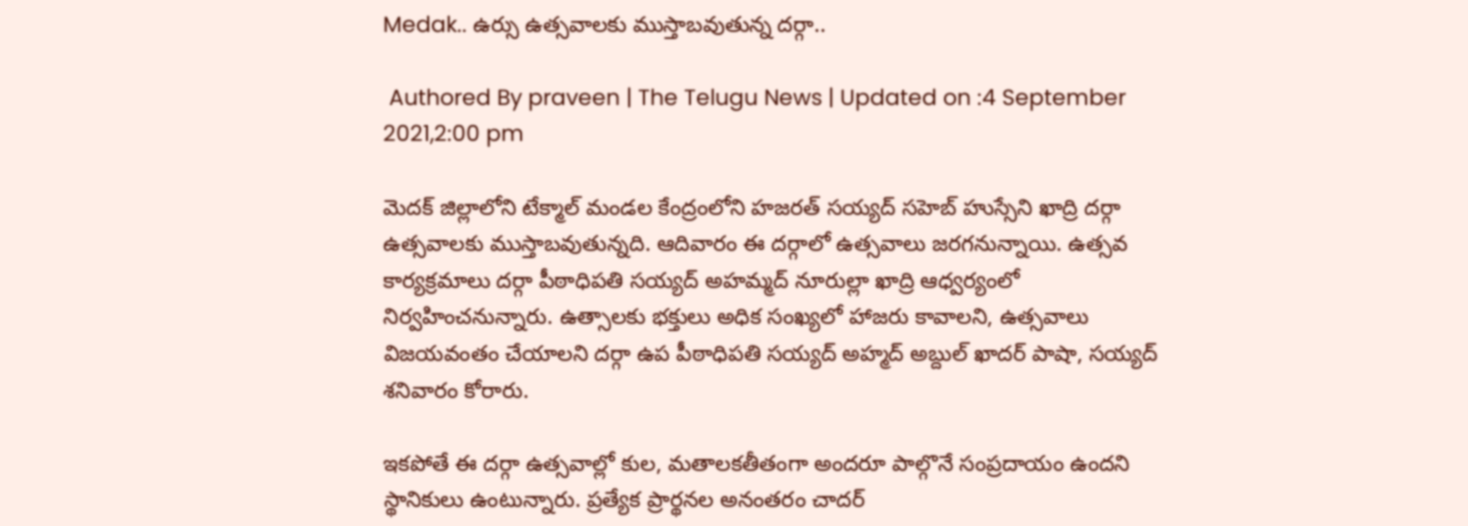Medak.. ఉర్సు ఉత్సవాలకు ముస్తాబవుతున్న దర్గా..

 Authored By praveen | The Telugu News | Updated on :4 September 2021,2:00 pm

మెదక్ జిల్లాలోని టేక్మాల్ మండల కేంద్రంలోని హజరత్ సయ్యద్ సహెబ్ హుస్సేని ఖాద్రి దర్గా ఉత్సవాలకు ముస్తాబవుతున్నది. ఆదివారం ఈ దర్గాలో ఉత్సవాలు జరగనున్నాయి. ఉత్సవ కార్యక్రమాలు దర్గా పీఠాధిపతి సయ్యద్ అహమ్మద్ నూరుల్లా ఖాద్రి ఆధ్వర్యంలో నిర్వహించనున్నారు. ఉత్సాలకు భక్తులు అధిక సంఖ్యలో హాజరు కావాలని, ఉత్సవాలు విజయవంతం చేయాలని దర్గా ఉప పీఠాధిపతి సయ్యద్ అహ్మద్ అబ్దుల్ ఖాదర్ పాషా, సయ్యద్ శనివారం కోరారు.

ఇకపోతే ఈ దర్గా ఉత్సవాల్లో కుల, మతాలకతీతంగా అందరూ పాల్గొనే సంప్రదాయం ఉందని స్థానికులు ఉంటున్నారు. ప్రత్యేక ప్రార్థనల అనంతరం చాదర్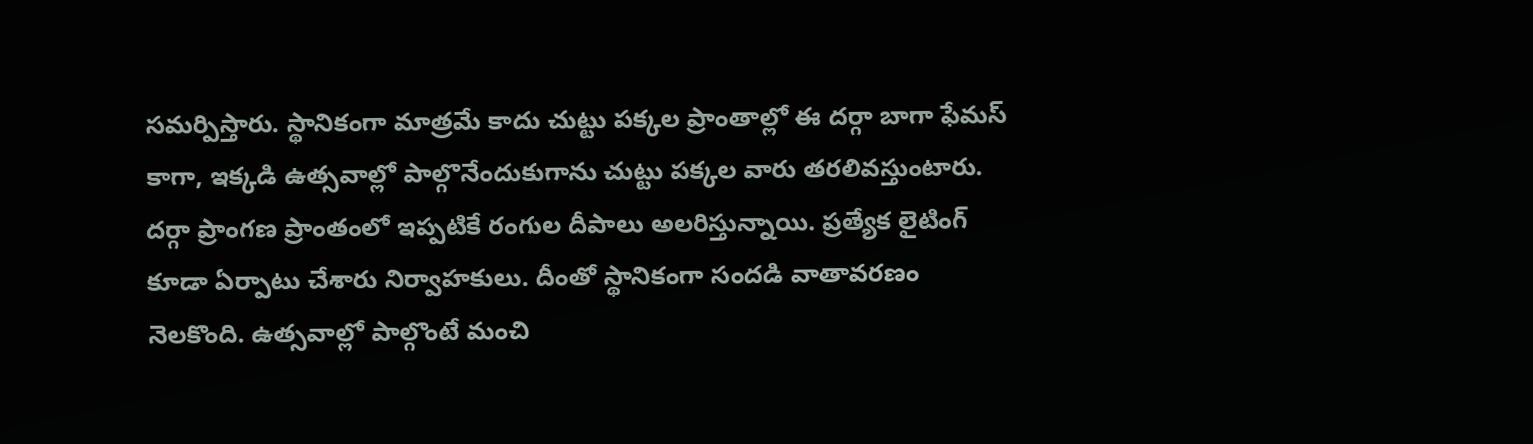సమర్పిస్తారు. స్థానికంగా మాత్రమే కాదు చుట్టు పక్కల ప్రాంతాల్లో ఈ దర్గా బాగా ఫేమస్ కాగా, ఇక్కడి ఉత్సవాల్లో పాల్గొనేందుకుగాను చుట్టు పక్కల వారు తరలివస్తుంటారు. దర్గా ప్రాంగణ ప్రాంతంలో ఇప్పటికే రంగుల దీపాలు అలరిస్తున్నాయి. ప్రత్యేక లైటింగ్ కూడా ఏర్పాటు చేశారు నిర్వాహకులు. దీంతో స్థానికంగా సందడి వాతావరణం నెలకొంది. ఉత్సవాల్లో పాల్గొంటే మంచి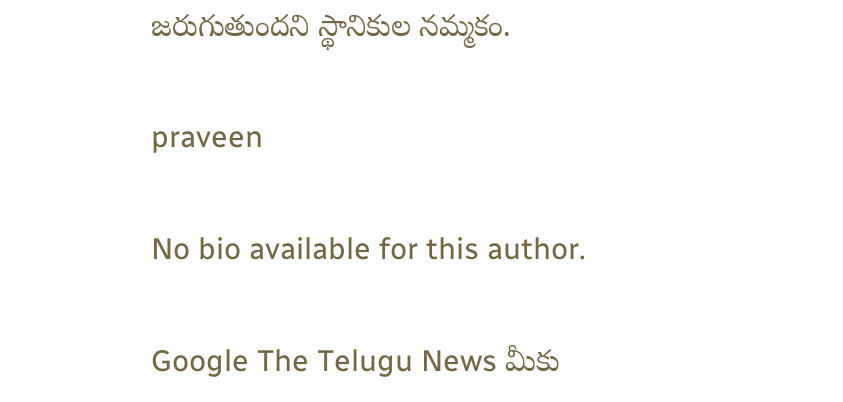జరుగుతుందని స్థానికుల నమ్మకం.

praveen

No bio available for this author.

Google The Telugu News మీకు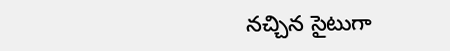నచ్చిన సైటుగా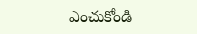ఎంచుకోండి